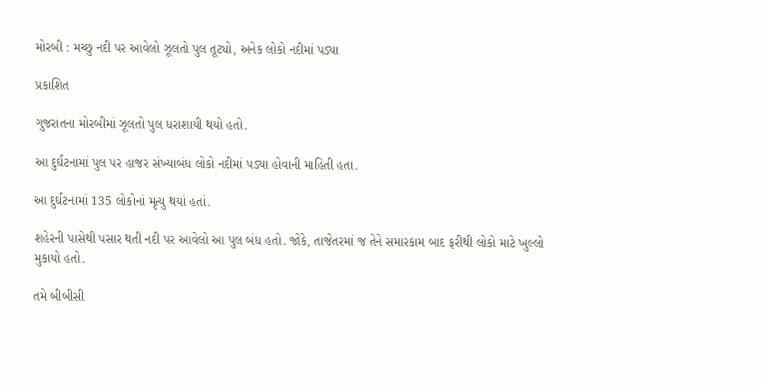મોરબી : મચ્છુ નદી પર આવેલો ઝૂલતો પુલ તૂટ્યો, અનેક લોકો નદીમાં પડ્યા

પ્રકાશિત

ગુજરાતના મોરબીમાં ઝૂલતો પુલ ધરાશાયી થયો હતો.

આ દુર્ઘટનામાં પુલ પર હાજર સંખ્યાબંધ લોકો નદીમાં પડ્યા હોવાની માહિતી હતા.

આ દુર્ઘટનામાં 135 લોકોનાં મૃત્યુ થયાં હતાં.

શહેરની પાસેથી પસાર થતી નદી પર આવેલો આ પુલ બંધ હતો. જોકે, તાજેતરમાં જ તેને સમારકામ બાદ ફરીથી લોકો માટે ખુલ્લો મુકાયો હતો.

તમે બીબીસી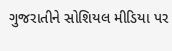ગુજરાતીને સોશિયલ મીડિયા પર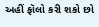અહીં ફૉલો કરી શકો છો